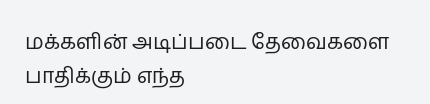மக்களின் அடிப்படை தேவைகளை பாதிக்கும் எந்த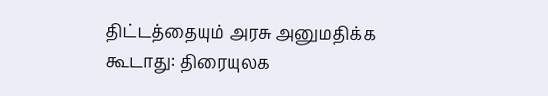திட்டத்தையும் அரசு அனுமதிக்க கூடாது: திரையுலக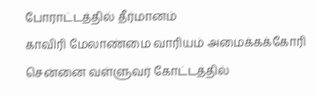போராட்டத்தில் தீர்மானம்
காவிரி மேலாண்மை வாரியம் அமைக்கக்கோரி சென்னை வள்ளுவர் கோட்டத்தில்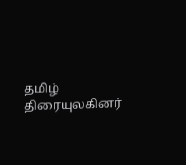தமிழ் திரையுலகினர்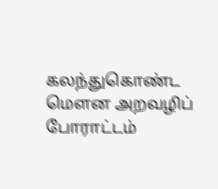கலந்துகொண்ட மௌன அறவழிப் போராட்டம்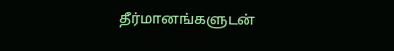தீர்மானங்களுடன்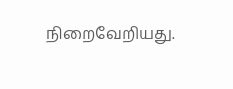நிறைவேறியது.